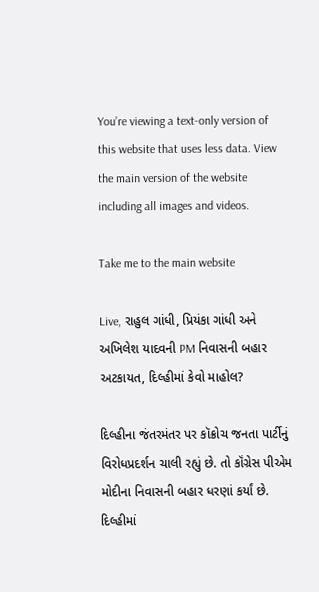You’re viewing a text-only version of this website that uses less data. View the main version of the website including all images and videos.

Take me to the main website

Live, રાહુલ ગાંધી, પ્રિયંકા ગાંધી અને અખિલેશ યાદવની PM નિવાસની બહાર અટકાયત, દિલ્હીમાં કેવો માહોલ?

દિલ્હીના જંતરમંતર પર કૉક્રોચ જનતા પાર્ટીનું વિરોધપ્રદર્શન ચાલી રહ્યું છે. તો કૉંગ્રેસ પીએમ મોદીના નિવાસની બહાર ધરણાં કર્યાં છે. દિલ્હીમાં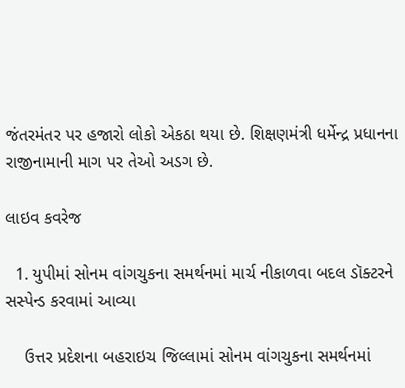જંતરમંતર પર હજારો લોકો એકઠા થયા છે. શિક્ષણમંત્રી ધર્મેન્દ્ર પ્રધાનના રાજીનામાની માગ પર તેઓ અડગ છે.

લાઇવ કવરેજ

  1. યુપીમાં સોનમ વાંગચુકના સમર્થનમાં માર્ચ નીકાળવા બદલ ડૉક્ટરને સસ્પેન્ડ કરવામાં આવ્યા

    ઉત્તર પ્રદેશના બહરાઇચ જિલ્લામાં સોનમ વાંગચુકના સમર્થનમાં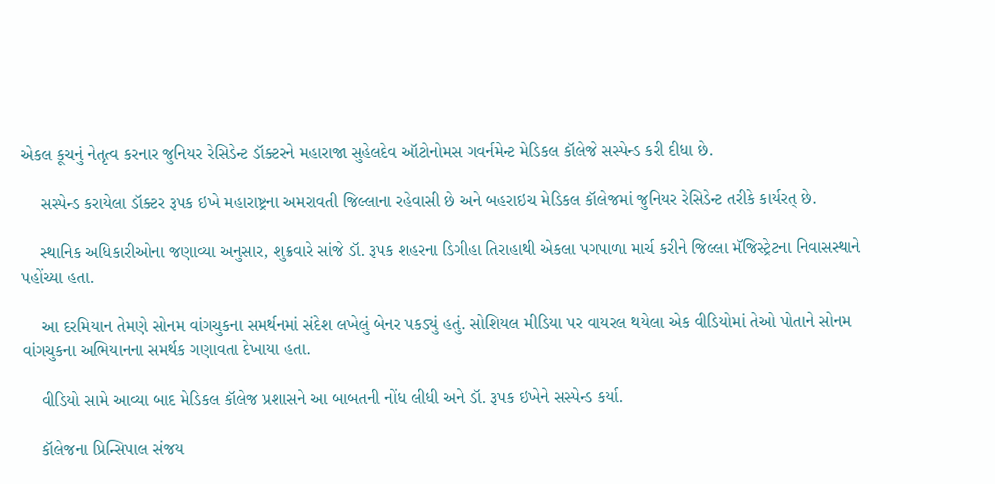એકલ કૂચનું નેતૃત્વ કરનાર જુનિયર રેસિડેન્ટ ડૉક્ટરને મહારાજા સુહેલદેવ ઑટોનોમસ ગવર્નમેન્ટ મેડિકલ કૉલેજે સસ્પેન્ડ કરી દીધા છે.

    સસ્પેન્ડ કરાયેલા ડૉક્ટર રૂપક ઇખે મહારાષ્ટ્રના અમરાવતી જિલ્લાના રહેવાસી છે અને બહરાઇચ મેડિકલ કૉલેજમાં જુનિયર રેસિડેન્ટ તરીકે કાર્યરત્ છે.

    સ્થાનિક અધિકારીઓના જણાવ્યા અનુસાર, શુક્રવારે સાંજે ડૉ. રૂપક શહરના ડિગીહા તિરાહાથી એકલા પગપાળા માર્ચ કરીને જિલ્લા મૅજિસ્ટ્રેટના નિવાસસ્થાને પહોંચ્યા હતા.

    આ દરમિયાન તેમણે સોનમ વાંગચુકના સમર્થનમાં સંદેશ લખેલું બેનર પકડ્યું હતું. સોશિયલ મીડિયા પર વાયરલ થયેલા એક વીડિયોમાં તેઓ પોતાને સોનમ વાંગચુકના અભિયાનના સમર્થક ગણાવતા દેખાયા હતા.

    વીડિયો સામે આવ્યા બાદ મેડિકલ કૉલેજ પ્રશાસને આ બાબતની નોંધ લીધી અને ડૉ. રૂપક ઇખેને સસ્પેન્ડ કર્યા.

    કૉલેજના પ્રિન્સિપાલ સંજય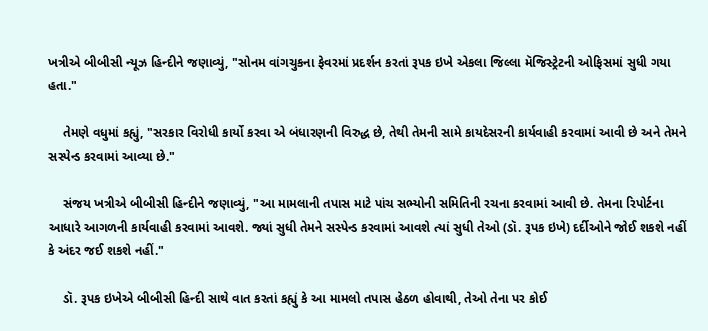ખત્રીએ બીબીસી ન્યૂઝ હિન્દીને જણાવ્યું, "સોનમ વાંગચુકના ફેવરમાં પ્રદર્શન કરતાં રૂપક ઇખે એકલા જિલ્લા મૅજિસ્ટ્રેટની ઓફિસમાં સુધી ગયા હતા."

    તેમણે વધુમાં કહ્યું, "સરકાર વિરોધી કાર્યો કરવા એ બંધારણની વિરુદ્ધ છે, તેથી તેમની સામે કાયદેસરની કાર્યવાહી કરવામાં આવી છે અને તેમને સસ્પેન્ડ કરવામાં આવ્યા છે."

    સંજય ખત્રીએ બીબીસી હિન્દીને જણાવ્યું, "આ મામલાની તપાસ માટે પાંચ સભ્યોની સમિતિની રચના કરવામાં આવી છે. તેમના રિપોર્ટના આધારે આગળની કાર્યવાહી કરવામાં આવશે. જ્યાં સુધી તેમને સસ્પેન્ડ કરવામાં આવશે ત્યાં સુધી તેઓ (ડૉ. રૂપક ઇખે) દર્દીઓને જોઈ શકશે નહીં કે અંદર જઈ શકશે નહીં."

    ડૉ. રૂપક ઇખેએ બીબીસી હિન્દી સાથે વાત કરતાં કહ્યું કે આ મામલો તપાસ હેઠળ હોવાથી, તેઓ તેના પર કોઈ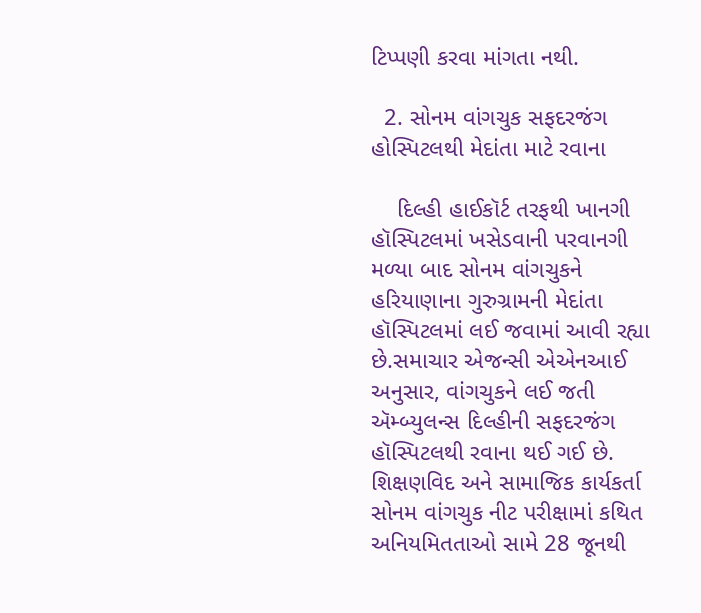ટિપ્પણી કરવા માંગતા નથી.

  2. સોનમ વાંગચુક સફદરજંગ હોસ્પિટલથી મેદાંતા માટે રવાના

    દિલ્હી હાઈકૉર્ટ તરફથી ખાનગી હૉસ્પિટલમાં ખસેડવાની પરવાનગી મળ્યા બાદ સોનમ વાંગચુકને હરિયાણાના ગુરુગ્રામની મેદાંતા હૉસ્પિટલમાં લઈ જવામાં આવી રહ્યા છે.સમાચાર એજન્સી એએનઆઈ અનુસાર, વાંગચુકને લઈ જતી ઍમ્બ્યુલન્સ દિલ્હીની સફદરજંગ હૉસ્પિટલથી રવાના થઈ ગઈ છે. શિક્ષણવિદ અને સામાજિક કાર્યકર્તા સોનમ વાંગચુક નીટ પરીક્ષામાં કથિત અનિયમિતતાઓ સામે 28 જૂનથી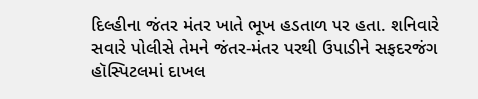દિલ્હીના જંતર મંતર ખાતે ભૂખ હડતાળ પર હતા. શનિવારે સવારે પોલીસે તેમને જંતર-મંતર પરથી ઉપાડીને સફદરજંગ હૉસ્પિટલમાં દાખલ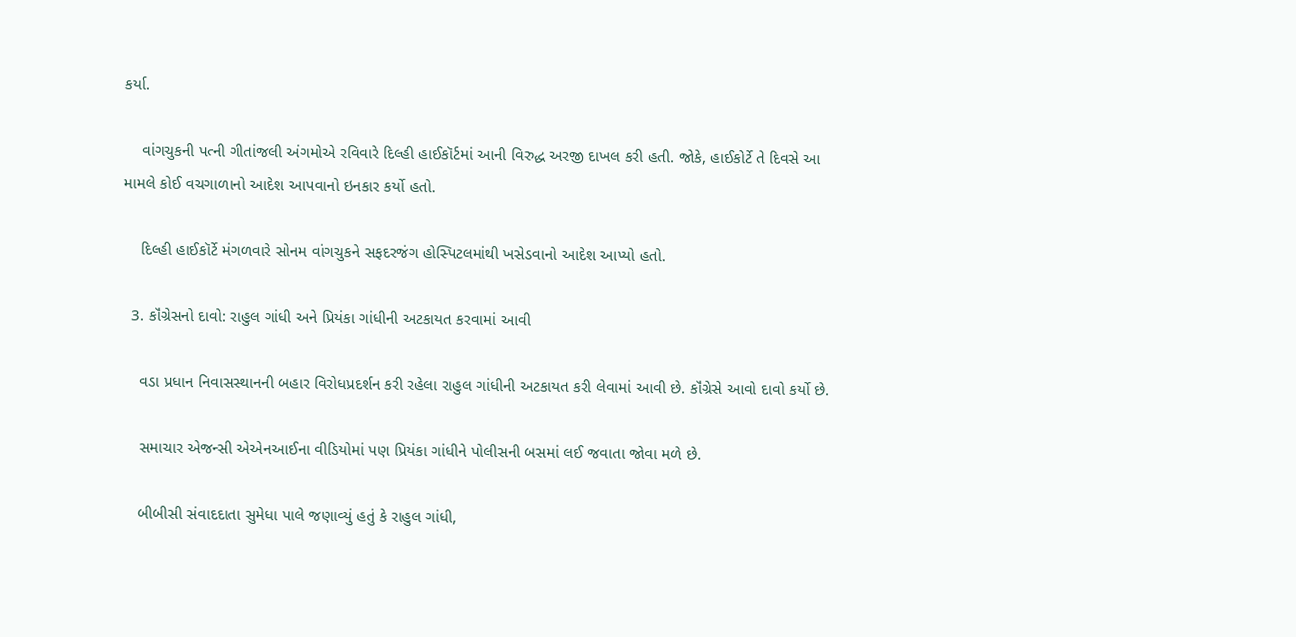કર્યા.

    વાંગચુકની પત્ની ગીતાંજલી અંગમોએ રવિવારે દિલ્હી હાઈકૉર્ટમાં આની વિરુદ્ધ અરજી દાખલ કરી હતી. જોકે, હાઈકોર્ટે તે દિવસે આ મામલે કોઈ વચગાળાનો આદેશ આપવાનો ઇનકાર કર્યો હતો.

    દિલ્હી હાઈકૉર્ટે મંગળવારે સોનમ વાંગચુકને સફદરજંગ હોસ્પિટલમાંથી ખસેડવાનો આદેશ આપ્યો હતો.

  3. કૉંગ્રેસનો દાવો: રાહુલ ગાંધી અને પ્રિયંકા ગાંધીની અટકાયત કરવામાં આવી

    વડા પ્રધાન નિવાસસ્થાનની બહાર વિરોધપ્રદર્શન કરી રહેલા રાહુલ ગાંધીની અટકાયત કરી લેવામાં આવી છે. કૉંગ્રેસે આવો દાવો કર્યો છે.

    સમાચાર એજન્સી એએનઆઈના વીડિયોમાં પણ પ્રિયંકા ગાંધીને પોલીસની બસમાં લઈ જવાતા જોવા મળે છે.

    બીબીસી સંવાદદાતા સુમેધા પાલે જણાવ્યું હતું કે રાહુલ ગાંધી,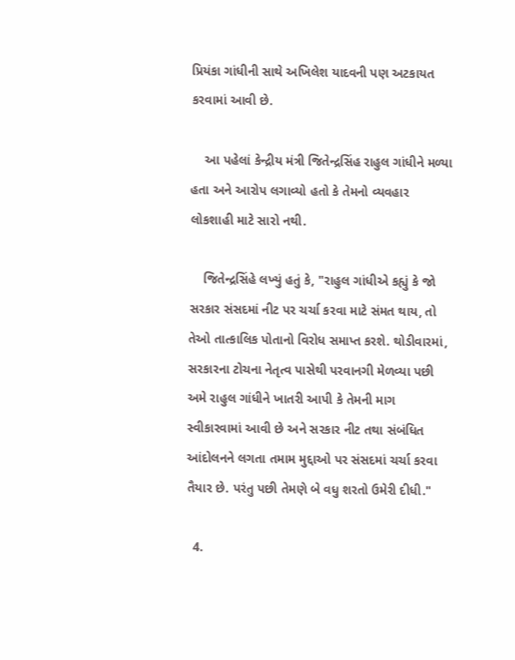પ્રિયંકા ગાંધીની સાથે અખિલેશ યાદવની પણ અટકાયત કરવામાં આવી છે.

    આ પહેલાં કેન્દ્રીય મંત્રી જિતેન્દ્રસિંહ રાહુલ ગાંધીને મળ્યા હતા અને આરોપ લગાવ્યો હતો કે તેમનો વ્યવહાર લોકશાહી માટે સારો નથી.

    જિતેન્દ્રસિંહે લખ્યું હતું કે, "રાહુલ ગાંધીએ કહ્યું કે જો સરકાર સંસદમાં નીટ પર ચર્ચા કરવા માટે સંમત થાય, તો તેઓ તાત્કાલિક પોતાનો વિરોધ સમાપ્ત કરશે. થોડીવારમાં, સરકારના ટોચના નેતૃત્વ પાસેથી પરવાનગી મેળવ્યા પછી અમે રાહુલ ગાંધીને ખાતરી આપી કે તેમની માગ સ્વીકારવામાં આવી છે અને સરકાર નીટ તથા સંબંધિત આંદોલનને લગતા તમામ મુદ્દાઓ પર સંસદમાં ચર્ચા કરવા તૈયાર છે. પરંતુ પછી તેમણે બે વધુ શરતો ઉમેરી દીધી."

  4.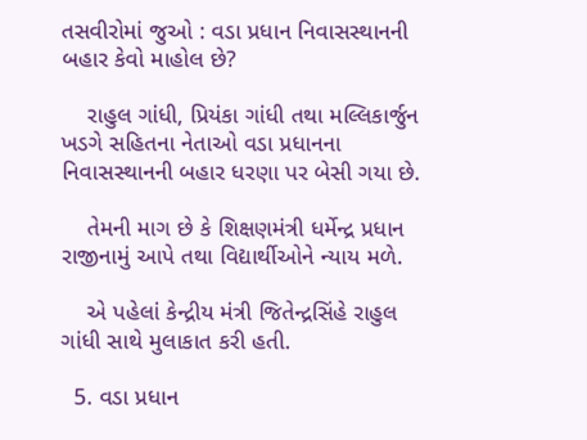તસવીરોમાં જુઓ : વડા પ્રધાન નિવાસસ્થાનની બહાર કેવો માહોલ છે?

    રાહુલ ગાંધી, પ્રિયંકા ગાંધી તથા મલ્લિકાર્જુન ખડગે સહિતના નેતાઓ વડા પ્રધાનના નિવાસસ્થાનની બહાર ધરણા પર બેસી ગયા છે.

    તેમની માગ છે કે શિક્ષણમંત્રી ધર્મેન્દ્ર પ્રધાન રાજીનામું આપે તથા વિદ્યાર્થીઓને ન્યાય મળે.

    એ પહેલાં કેન્દ્રીય મંત્રી જિતેન્દ્રસિંહે રાહુલ ગાંધી સાથે મુલાકાત કરી હતી.

  5. વડા પ્રધાન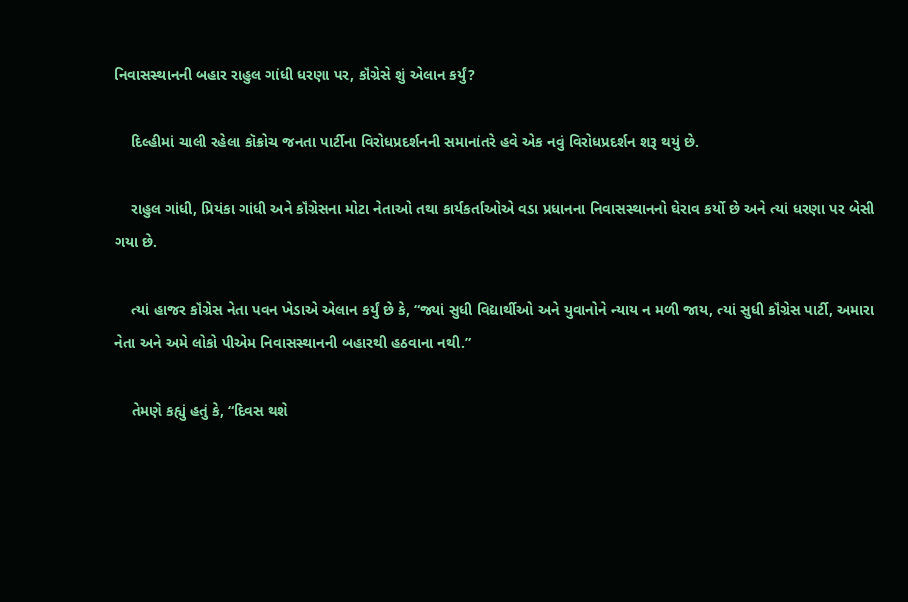નિવાસસ્થાનની બહાર રાહુલ ગાંધી ધરણા પર, કૉંગ્રેસે શું એલાન કર્યું?

    દિલ્હીમાં ચાલી રહેલા કૉક્રોચ જનતા પાર્ટીના વિરોધપ્રદર્શનની સમાનાંતરે હવે એક નવું વિરોધપ્રદર્શન શરૂ થયું છે.

    રાહુલ ગાંધી, પ્રિયંકા ગાંધી અને કૉંગ્રેસના મોટા નેતાઓ તથા કાર્યકર્તાઓએ વડા પ્રધાનના નિવાસસ્થાનનો ઘેરાવ કર્યો છે અને ત્યાં ધરણા પર બેસી ગયા છે.

    ત્યાં હાજર કૉંગ્રેસ નેતા પવન ખેડાએ એલાન કર્યું છે કે, “જ્યાં સુધી વિદ્યાર્થીઓ અને યુવાનોને ન્યાય ન મળી જાય, ત્યાં સુધી કૉંગ્રેસ પાર્ટી, અમારા નેતા અને અમે લોકો પીએમ નિવાસસ્થાનની બહારથી હઠવાના નથી.”

    તેમણે કહ્યું હતું કે, “દિવસ થશે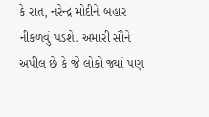કે રાત, નરેન્દ્ર મોદીને બહાર નીકળવું પડશે. અમારી સૌને અપીલ છે કે જે લોકો જ્યાં પણ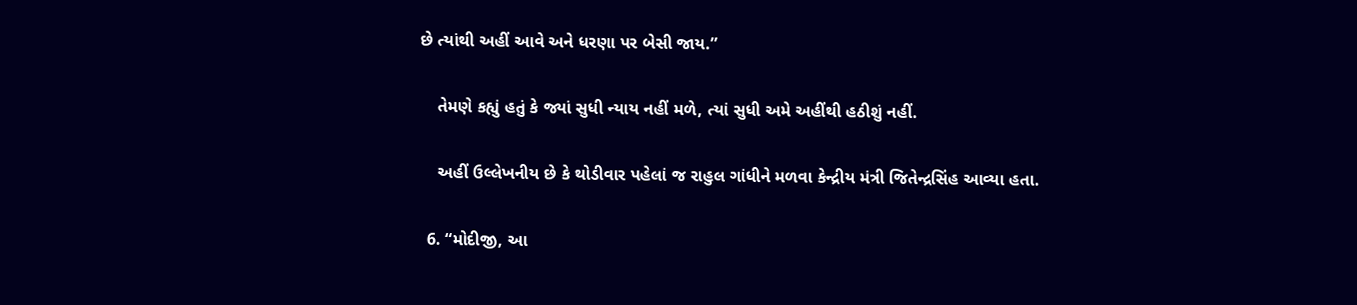છે ત્યાંથી અહીં આવે અને ધરણા પર બેસી જાય.”

    તેમણે કહ્યું હતું કે જ્યાં સુધી ન્યાય નહીં મળે, ત્યાં સુધી અમે અહીંથી હઠીશું નહીં.

    અહીં ઉલ્લેખનીય છે કે થોડીવાર પહેલાં જ રાહુલ ગાંધીને મળવા કેન્દ્રીય મંત્રી જિતેન્દ્રસિંહ આવ્યા હતા.

  6. “મોદીજી, આ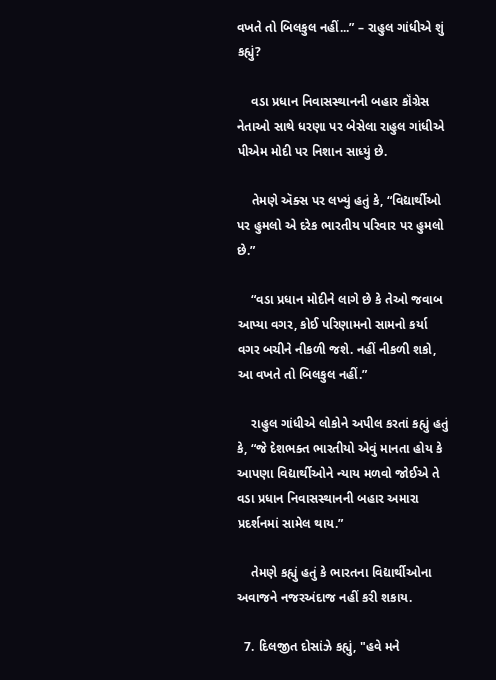વખતે તો બિલકુલ નહીં...” – રાહુલ ગાંધીએ શું કહ્યું?

    વડા પ્રધાન નિવાસસ્થાનની બહાર કૉંગ્રેસ નેતાઓ સાથે ધરણા પર બેસેલા રાહુલ ગાંધીએ પીએમ મોદી પર નિશાન સાધ્યું છે.

    તેમણે ઍક્સ પર લખ્યું હતું કે, “વિદ્યાર્થીઓ પર હુમલો એ દરેક ભારતીય પરિવાર પર હુમલો છે.”

    “વડા પ્રધાન મોદીને લાગે છે કે તેઓ જવાબ આપ્યા વગર, કોઈ પરિણામનો સામનો કર્યા વગર બચીને નીકળી જશે. નહીં નીકળી શકો, આ વખતે તો બિલકુલ નહીં.”

    રાહુલ ગાંધીએ લોકોને અપીલ કરતાં કહ્યું હતું કે, “જે દેશભક્ત ભારતીયો એવું માનતા હોય કે આપણા વિદ્યાર્થીઓને ન્યાય મળવો જોઈએ તે વડા પ્રધાન નિવાસસ્થાનની બહાર અમારા પ્રદર્શનમાં સામેલ થાય.”

    તેમણે કહ્યું હતું કે ભારતના વિદ્યાર્થીઓના અવાજને નજરઅંદાજ નહીં કરી શકાય.

  7. દિલજીત દોસાંઝે કહ્યું, "હવે મને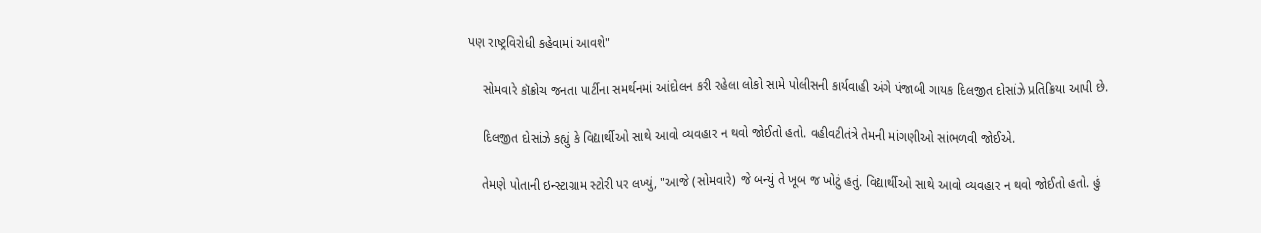પણ રાષ્ટ્રવિરોધી કહેવામાં આવશે"

    સોમવારે કૉક્રોચ જનતા પાર્ટીના સમર્થનમાં આંદોલન કરી રહેલા લોકો સામે પોલીસની કાર્યવાહી અંગે પંજાબી ગાયક દિલજીત દોસાંઝે પ્રતિક્રિયા આપી છે.

    દિલજીત દોસાંઝે કહ્યું કે વિદ્યાર્થીઓ સાથે આવો વ્યવહાર ન થવો જોઈતો હતો. વહીવટીતંત્રે તેમની માંગણીઓ સાંભળવી જોઈએ.

    તેમણે પોતાની ઇન્સ્ટાગ્રામ સ્ટોરી પર લખ્યું, "આજે (સોમવારે) જે બન્યું તે ખૂબ જ ખોટું હતું. વિદ્યાર્થીઓ સાથે આવો વ્યવહાર ન થવો જોઈતો હતો. હું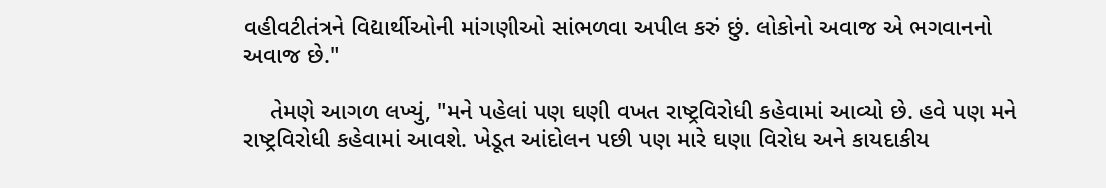વહીવટીતંત્રને વિદ્યાર્થીઓની માંગણીઓ સાંભળવા અપીલ કરું છું. લોકોનો અવાજ એ ભગવાનનો અવાજ છે."

    તેમણે આગળ લખ્યું, "મને પહેલાં પણ ઘણી વખત રાષ્ટ્રવિરોધી કહેવામાં આવ્યો છે. હવે પણ મને રાષ્ટ્રવિરોધી કહેવામાં આવશે. ખેડૂત આંદોલન પછી પણ મારે ઘણા વિરોધ અને કાયદાકીય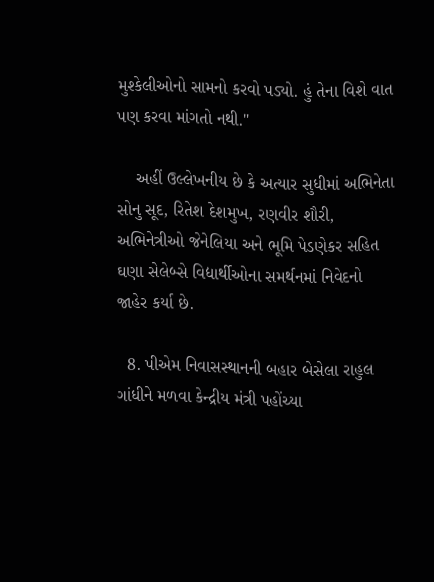મુશ્કેલીઓનો સામનો કરવો પડ્યો. હું તેના વિશે વાત પણ કરવા માંગતો નથી."

    અહીં ઉલ્લેખનીય છે કે અત્યાર સુધીમાં અભિનેતા સોનુ સૂદ, રિતેશ દેશમુખ, રણવીર શૌરી, અભિનેત્રીઓ જેનેલિયા અને ભૂમિ પેડણેકર સહિત ઘણા સેલેબ્સે વિદ્યાર્થીઓના સમર્થનમાં નિવેદનો જાહેર કર્યા છે.

  8. પીએમ નિવાસસ્થાનની બહાર બેસેલા રાહુલ ગાંધીને મળવા કેન્દ્રીય મંત્રી પહોંચ્યા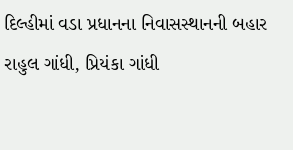દિલ્હીમાં વડા પ્રધાનના નિવાસસ્થાનની બહાર રાહુલ ગાંધી, પ્રિયંકા ગાંધી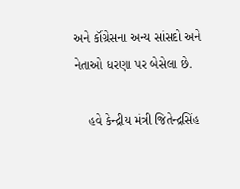અને કૉંગ્રેસના અન્ય સાંસદો અને નેતાઓ ધરણા પર બેસેલા છે.

    હવે કેન્દ્રીય મંત્રી જિતેન્દ્રસિંહ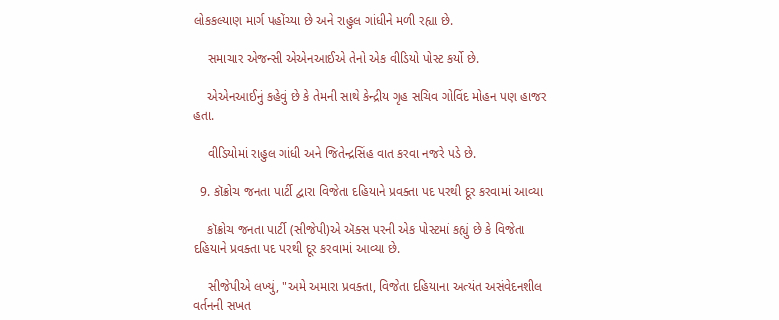લોકકલ્યાણ માર્ગ પહોંચ્યા છે અને રાહુલ ગાંધીને મળી રહ્યા છે.

    સમાચાર એજન્સી એએનઆઈએ તેનો એક વીડિયો પોસ્ટ કર્યો છે.

    એએનઆઈનું કહેવું છે કે તેમની સાથે કેન્દ્રીય ગૃહ સચિવ ગોવિંદ મોહન પણ હાજર હતા.

    વીડિયોમાં રાહુલ ગાંધી અને જિતેન્દ્રસિંહ વાત કરવા નજરે પડે છે.

  9. કૉક્રોચ જનતા પાર્ટી દ્વારા વિજેતા દહિયાને પ્રવક્તા પદ પરથી દૂર કરવામાં આવ્યા

    કૉક્રોચ જનતા પાર્ટી (સીજેપી)એ ઍક્સ પરની એક પોસ્ટમાં કહ્યું છે કે વિજેતા દહિયાને પ્રવક્તા પદ પરથી દૂર કરવામાં આવ્યા છે.

    સીજેપીએ લખ્યું, "અમે અમારા પ્રવક્તા, વિજેતા દહિયાના અત્યંત અસંવેદનશીલ વર્તનની સખત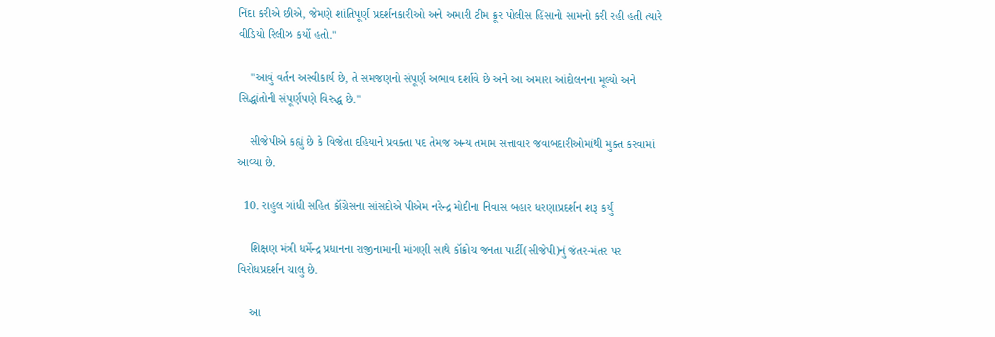નિંદા કરીએ છીએ, જેમણે શાંતિપૂર્ણ પ્રદર્શનકારીઓ અને અમારી ટીમ ક્રૂર પોલીસ હિંસાનો સામનો કરી રહી હતી ત્યારે વીડિયો રિલીઝ કર્યો હતો."

    "આવું વર્તન અસ્વીકાર્ય છે, તે સમજણનો સંપૂર્ણ અભાવ દર્શાવે છે અને આ અમારા આંદોલનના મૂલ્યો અને સિદ્ધાંતોની સંપૂર્ણપણે વિરુદ્ધ છે."

    સીજેપીએ કહ્યું છે કે વિજેતા દહિયાને પ્રવક્તા પદ તેમજ અન્ય તમામ સત્તાવાર જવાબદારીઓમાંથી મુક્ત કરવામાં આવ્યા છે.

  10. રાહુલ ગાંધી સહિત કૉંગ્રેસના સાંસદોએ પીએમ નરેન્દ્ર મોદીના નિવાસ બહાર ધરણાપ્રદર્શન શરૂ કર્યું

    શિક્ષણ મંત્રી ધર્મેન્દ્ર પ્રધાનના રાજીનામાની માંગણી સાથે કૉક્રોચ જનતા પાર્ટી(સીજેપી)નું જંતર-મંતર પર વિરોધપ્રદર્શન ચાલુ છે.

    આ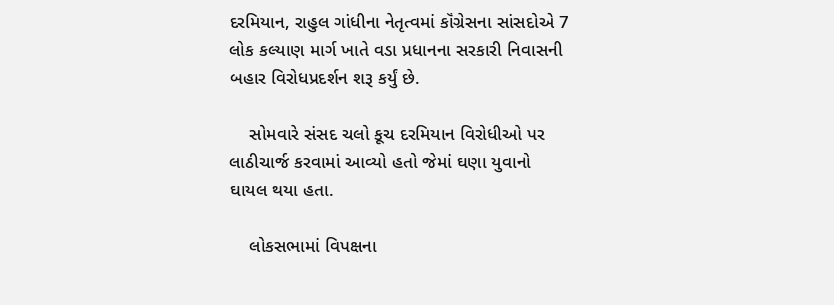દરમિયાન, રાહુલ ગાંધીના નેતૃત્વમાં કૉંગ્રેસના સાંસદોએ 7 લોક કલ્યાણ માર્ગ ખાતે વડા પ્રધાનના સરકારી નિવાસની બહાર વિરોધપ્રદર્શન શરૂ કર્યું છે.

    સોમવારે સંસદ ચલો કૂચ દરમિયાન વિરોધીઓ પર લાઠીચાર્જ કરવામાં આવ્યો હતો જેમાં ઘણા યુવાનો ઘાયલ થયા હતા.

    લોકસભામાં વિપક્ષના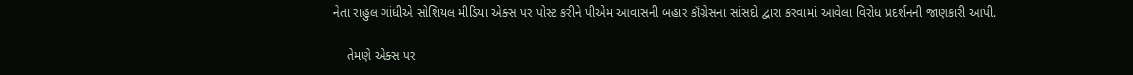નેતા રાહુલ ગાંધીએ સોશિયલ મીડિયા એક્સ પર પોસ્ટ કરીને પીએમ આવાસની બહાર કૉંગ્રેસના સાંસદો દ્વારા કરવામાં આવેલા વિરોધ પ્રદર્શનની જાણકારી આપી.

    તેમણે એક્સ પર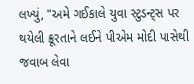લખ્યું, "અમે ગઈકાલે યુવા સ્ટુડન્ટ્સ પર થયેલી ક્રૂરતાને લઈને પીએમ મોદી પાસેથી જવાબ લેવા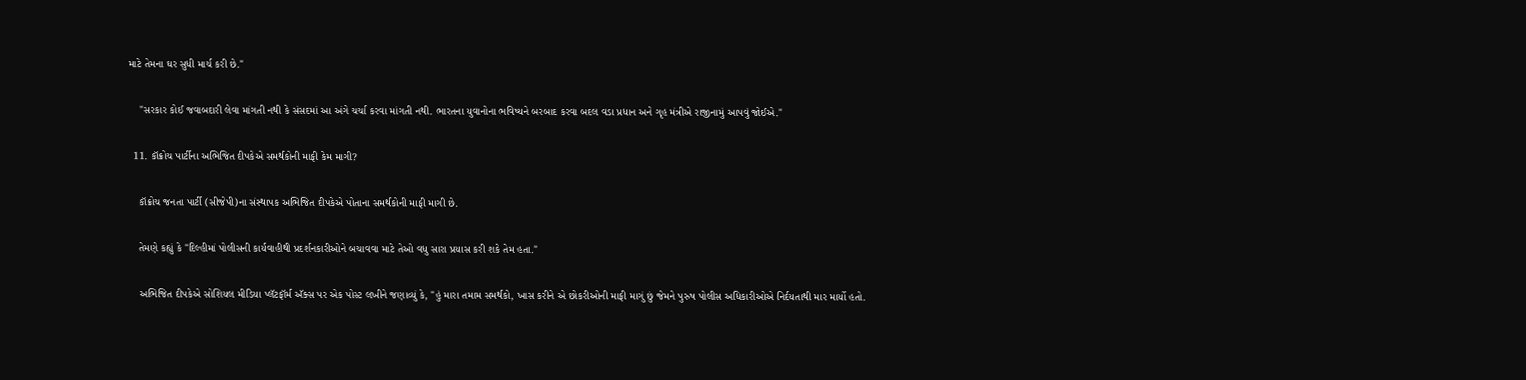માટે તેમના ઘર સુધી માર્ચ કરી છે."

    "સરકાર કોઈ જવાબદારી લેવા માંગતી નથી કે સંસદમાં આ અંગે ચર્ચા કરવા માંગતી નથી. ભારતના યુવાનોના ભવિષ્યને બરબાદ કરવા બદલ વડા પ્રધાન અને ગૃહ મંત્રીએ રાજીનામું આપવું જોઈએ."

  11. કૉક્રોચ પાર્ટીના અભિજિત દીપકેએ સમર્થકોની માફી કેમ માગી?

    કૉક્રોચ જનતા પાર્ટી (સીજેપી)ના સંસ્થાપક અભિજિત દીપકેએ પોતાના સમર્થકોની માફી માગી છે.

    તેમણે કહ્યું કે "દિલ્હીમાં પોલીસની કાર્યવાહીથી પ્રદર્શનકારીઓને બચાવવા માટે તેઓ વધુ સારા પ્રયાસ કરી શકે તેમ હતા."

    અભિજિત દીપકેએ સોશિયલ મીડિયા પ્લૅટફૉર્મ ઍક્સ પર એક પોસ્ટ લખીને જણાવ્યું કે, "હું મારા તમામ સમર્થકો, ખાસ કરીને એ છોકરીઓની માફી માગું છું જેમને પુરુષ પોલીસ અધિકારીઓએ નિર્દયતાથી માર માર્યો હતો.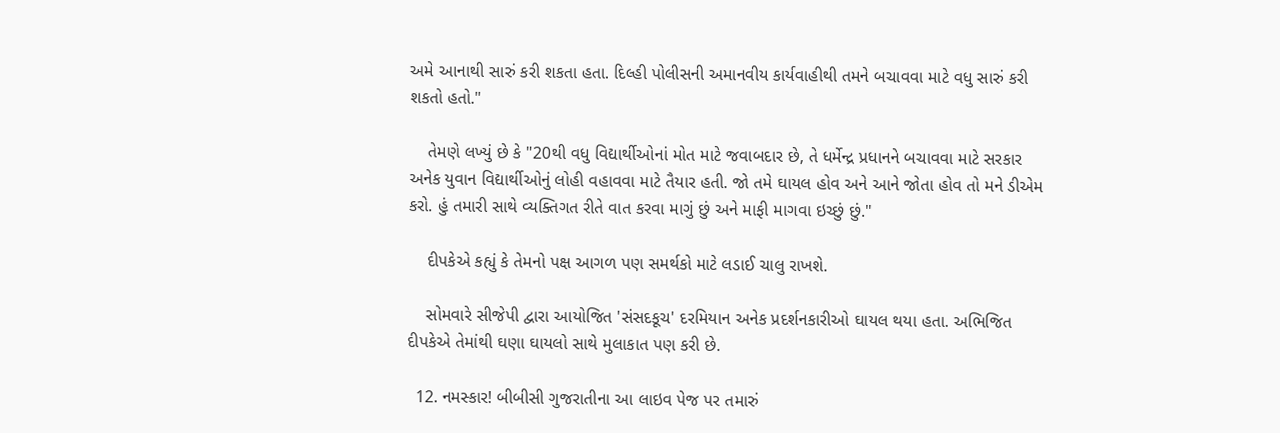અમે આનાથી સારું કરી શકતા હતા. દિલ્હી પોલીસની અમાનવીય કાર્યવાહીથી તમને બચાવવા માટે વધુ સારું કરી શકતો હતો."

    તેમણે લખ્યું છે કે "20થી વધુ વિદ્યાર્થીઓનાં મોત માટે જવાબદાર છે, તે ધર્મેન્દ્ર પ્રધાનને બચાવવા માટે સરકાર અનેક યુવાન વિદ્યાર્થીઓનું લોહી વહાવવા માટે તૈયાર હતી. જો તમે ઘાયલ હોવ અને આને જોતા હોવ તો મને ડીએમ કરો. હું તમારી સાથે વ્યક્તિગત રીતે વાત કરવા માગું છું અને માફી માગવા ઇચ્છું છું."

    દીપકેએ કહ્યું કે તેમનો પક્ષ આગળ પણ સમર્થકો માટે લડાઈ ચાલુ રાખશે.

    સોમવારે સીજેપી દ્વારા આયોજિત 'સંસદકૂચ' દરમિયાન અનેક પ્રદર્શનકારીઓ ઘાયલ થયા હતા. અભિજિત દીપકેએ તેમાંથી ઘણા ઘાયલો સાથે મુલાકાત પણ કરી છે.

  12. નમસ્કાર! બીબીસી ગુજરાતીના આ લાઇવ પેજ પર તમારું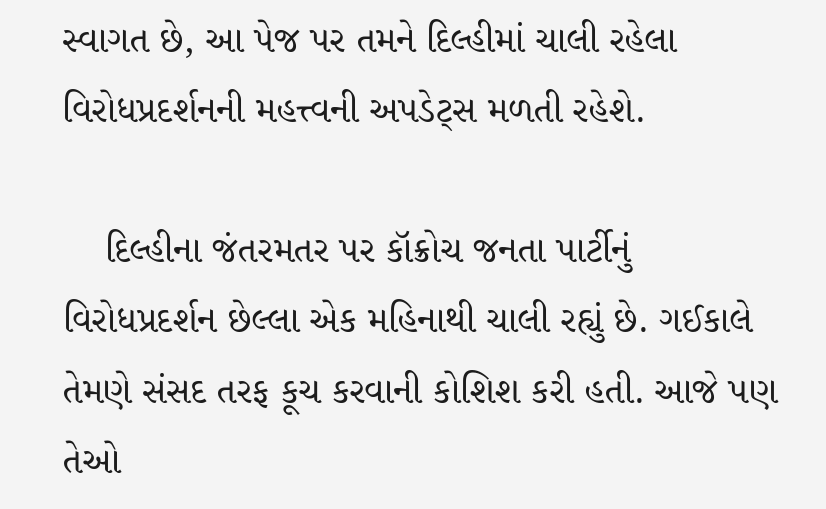સ્વાગત છે, આ પેજ પર તમને દિલ્હીમાં ચાલી રહેલા વિરોધપ્રદર્શનની મહત્ત્વની અપડેટ્સ મળતી રહેશે.

    દિલ્હીના જંતરમતર પર કૉક્રોચ જનતા પાર્ટીનું વિરોધપ્રદર્શન છેલ્લા એક મહિનાથી ચાલી રહ્યું છે. ગઈકાલે તેમણે સંસદ તરફ કૂચ કરવાની કોશિશ કરી હતી. આજે પણ તેઓ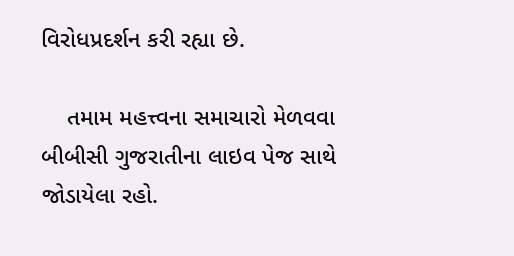વિરોધપ્રદર્શન કરી રહ્યા છે.

    તમામ મહત્ત્વના સમાચારો મેળવવા બીબીસી ગુજરાતીના લાઇવ પેજ સાથે જોડાયેલા રહો.